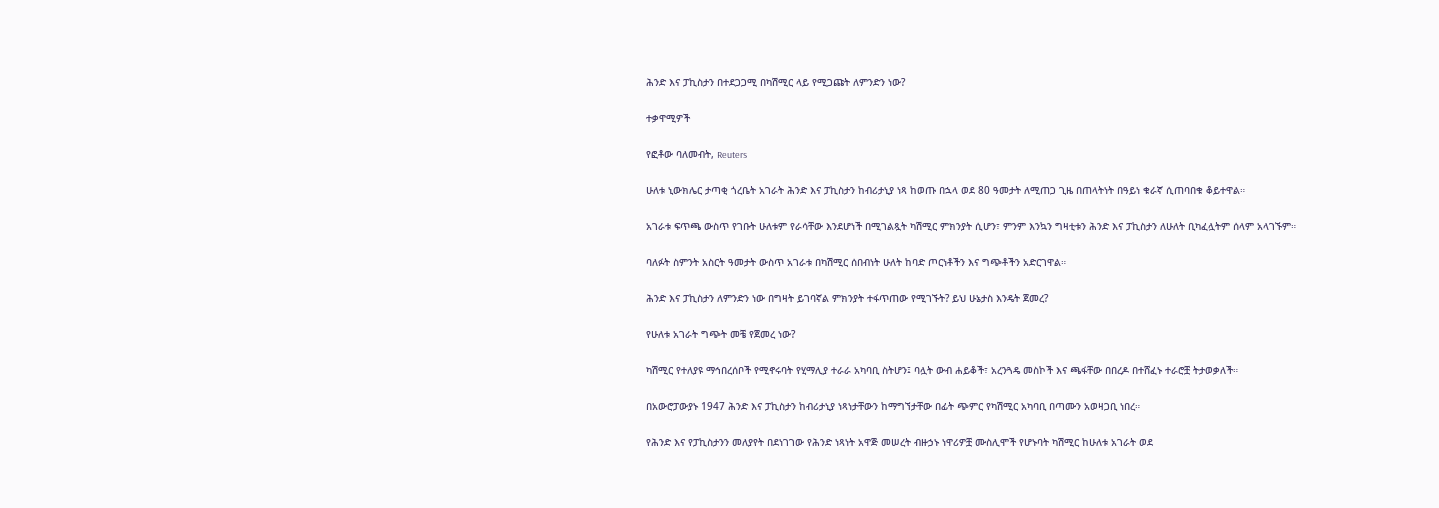ሕንድ እና ፓኪስታን በተደጋጋሚ በካሽሚር ላይ የሚጋጩት ለምንድን ነው?

ተቃዋሚዎች

የፎቶው ባለመብት, Reuters

ሁለቱ ኒውክሌር ታጣቂ ጎረቤት አገራት ሕንድ እና ፓኪስታን ከብሪታኒያ ነጻ ከወጡ በኋላ ወደ 80 ዓመታት ለሚጠጋ ጊዜ በጠላትነት በዓይነ ቁራኛ ሲጠባበቁ ቆይተዋል።

አገራቱ ፍጥጫ ውስጥ የገቡት ሁለቱም የራሳቸው እንደሆነች በሚገልጿት ካሽሚር ምክንያት ሲሆን፣ ምንም እንኳን ግዛቲቱን ሕንድ እና ፓኪስታን ለሁለት ቢካፈሏትም ሰላም አላገኙም።

ባለፉት ስምንት አስርት ዓመታት ውስጥ አገራቱ በካሽሚር ሰበብነት ሁለት ከባድ ጦርነቶችን እና ግጭቶችን አድርገዋል።

ሕንድ እና ፓኪስታን ለምንድን ነው በግዛት ይገባኛል ምክንያት ተፋጥጠው የሚገኙት? ይህ ሁኔታስ እንዴት ጀመረ?

የሁለቱ አገራት ግጭት መቼ የጀመረ ነው?

ካሽሚር የተለያዩ ማኅበረሰቦች የሚኖሩባት የሂማሊያ ተራራ አካባቢ ስትሆን፤ ባሏት ውብ ሐይቆች፣ አረንጓዴ መስኮች እና ጫፋቸው በበረዶ በተሸፈኑ ተራሮቿ ትታወቃለች።

በአውሮፓውያኑ 1947 ሕንድ እና ፓኪስታን ከብሪታኒያ ነጻነታቸውን ከማግኘታቸው በፊት ጭምር የካሽሚር አካባቢ በጣሙን አወዛጋቢ ነበረ።

የሕንድ እና የፓኪስታንን መለያየት በደነገገው የሕንድ ነጻነት አዋጅ መሠረት ብዙኃኑ ነዋሪዎቿ ሙስሊሞች የሆኑባት ካሽሚር ከሁለቱ አገራት ወደ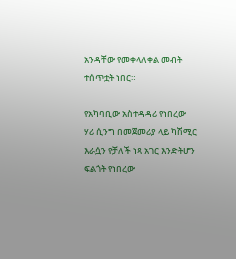አንዳቸው የመቀላለቀል መብት ተሰጥቷት ነበር።

የአካባቢው አስተዳዳሪ የነበረው ሃሪ ሲንግ በመጀመሪያ ላይ ካሽሚር እራሷን የቻለች ነጻ አገር እንድትሆን ፍልጎት የነበረው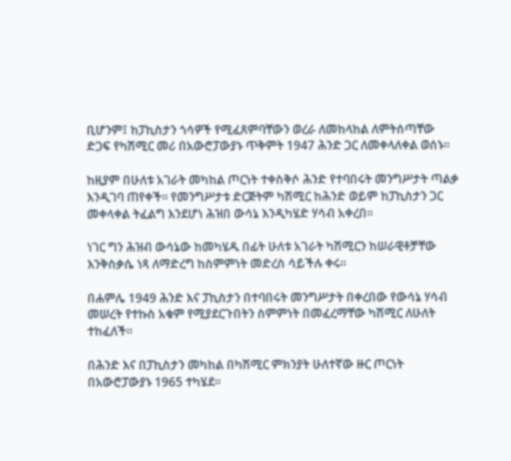ቢሆንም፤ ከፓኪስታን ጎሳዎች የሚፈጸምባቸውን ወረራ ለመከላከል ለምትሰጣቸው ድጋፍ የካሽሚር መሪ በአውሮፓውያኑ ጥቅምት 1947 ሕንድ ጋር ለመቀላለቀል ወሰኑ።

ከዚያም በሁለቱ አገራት መካከል ጦርነት ተቀስቅሶ ሕንድ የተባበሩት መንግሥታት ጣልቃ እንዲገባ ጠየቀች። የመንግሥታቱ ድርጅትም ካሽሚር ከሕንድ ወይም ከፓኪስታን ጋር መቀላቀል ትፈልግ እንደሆነ ሕዝበ ውሳኔ እንዲካሄድ ሃሳብ አቀረበ።

ነገር ግን ሕዝብ ውሳኔው ከመካሄዱ በፊት ሁለቱ አገራት ካሽሚርን ከሠራዊቶቻቸው እንቅስቃሴ ነጻ ለማድረግ ከስምምነት መድረስ ሳይችሉ ቀሩ።

በሐምሌ 1949 ሕንድ እና ፓኪስታን በተባበሩት መንግሥታት በቀረበው የውሳኔ ሃሳብ መሠረት የተኩስ አቁም የሚያደርጉበትን ስምምነት በመፈረማቸው ካሽሚር ለሁለት ተከፈለች።

በሕንድ እና በፓኪስታን መካከል በካሽሚር ምክንያት ሁለተኛው ዙር ጦርነት በአውሮፓውያኑ 1965 ተካሄደ።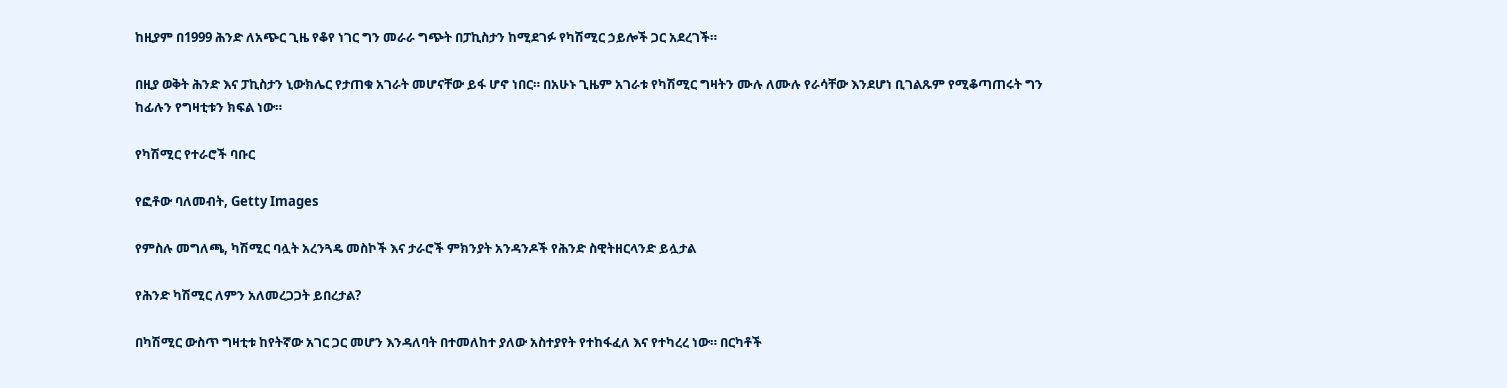ከዚያም በ1999 ሕንድ ለአጭር ጊዜ የቆየ ነገር ግን መራራ ግጭት በፓኪስታን ከሚደገፉ የካሽሚር ኃይሎች ጋር አደረገች።

በዚያ ወቅት ሕንድ እና ፓኪስታን ኒውክሌር የታጠቁ አገራት መሆናቸው ይፋ ሆኖ ነበር። በአሁኑ ጊዜም አገራቱ የካሽሚር ግዛትን ሙሉ ለሙሉ የራሳቸው እንደሆነ ቢገልጹም የሚቆጣጠሩት ግን ከፊሉን የግዛቲቱን ክፍል ነው።

የካሽሚር የተራሮች ባቡር

የፎቶው ባለመብት, Getty Images

የምስሉ መግለጫ, ካሽሚር ባሏት አረንጓዴ መስኮች እና ታራሮች ምክንያት አንዳንዶች የሕንድ ስዊትዘርላንድ ይሏታል

የሕንድ ካሽሚር ለምን አለመረጋጋት ይበረታል?

በካሽሚር ውስጥ ግዛቲቱ ከየትኛው አገር ጋር መሆን እንዳለባት በተመለከተ ያለው አስተያየት የተከፋፈለ እና የተካረረ ነው። በርካቶች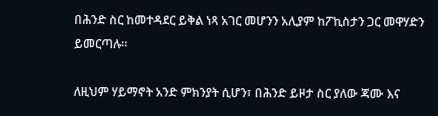በሕንድ ስር ከመተዳደር ይቅል ነጻ አገር መሆንን አሊያም ከፖኪስታን ጋር መዋሃድን ይመርጣሉ።

ለዚህም ሃይማኖት አንድ ምክንያት ሲሆን፣ በሕንድ ይዞታ ስር ያለው ጃሙ እና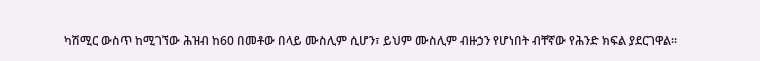ካሽሚር ውስጥ ከሚገኘው ሕዝብ ከ60 በመቶው በላይ ሙስሊም ሲሆን፣ ይህም ሙስሊም ብዙኃን የሆነበት ብቸኛው የሕንድ ክፍል ያደርገዋል።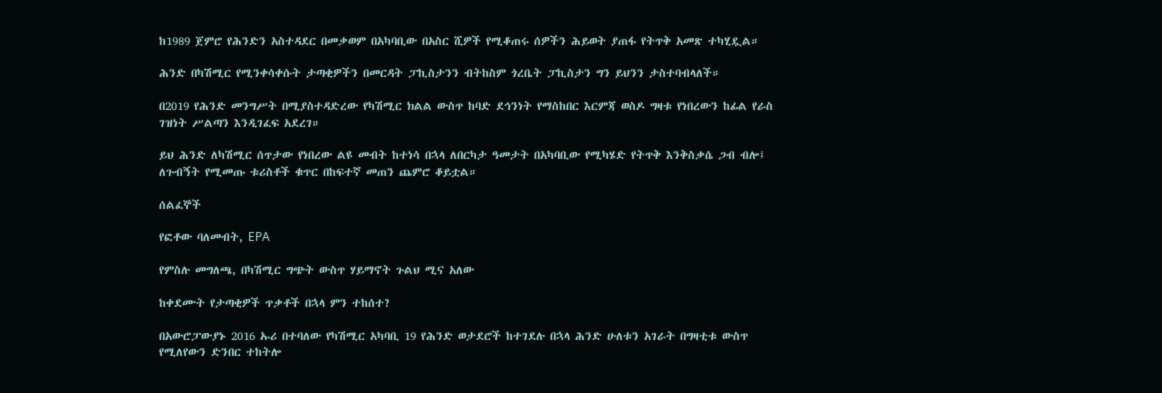ከ1989 ጀምሮ የሕንድን አስተዳደር በመቃወም በአካባቢው በአስር ሺዎች የሚቆጠሩ ሰዎችን ሕይወት ያጠፋ የትጥቅ አመጽ ተካሂዷል።

ሕንድ በካሽሚር የሚንቀሳቀሱት ታጣቂዎችን በመርዳት ፓኪስታንን ብትከስም ጎረቤት ፓኪስታን ግን ይህንን ታስተባብላለች።

በ2019 የሕንድ መንግሥት በሚያስተዳድረው የካሽሚር ክልል ውስጥ ከባድ ደኅንነት የማስከበር እርምጃ ወስዶ ግዛቱ የነበረውን ከፊል የራስ ገዝነት ሥልጣን እንዲገፈፍ አደረገ።

ይህ ሕንድ ለካሽሚር ሰጥታው የነበረው ልዩ መብት ከተነሳ በኋላ ለበርካታ ዓመታት በአካባቢው የሚካሄድ የትጥቅ እንቅስቃሴ ጋብ ብሎ፤ ለጉብኝት የሚመጡ ቱሪስቶች ቁጥር በከፍተኛ መጠን ጨምሮ ቆይቷል።

ሰልፈኞች

የፎቶው ባለመብት, EPA

የምስሉ መግለጫ, በካሽሚር ግጭት ውስጥ ሃይማኖት ጉልህ ሚና አለው

ከቀደሙት የታጣቂዎች ጥቃቶች በኋላ ምን ተከሰተ?

በአውሮፓውያኑ 2016 ኡሪ በተባለው የካሽሚር አካባቢ 19 የሕንድ ወታደሮች ከተገደሉ በኋላ ሕንድ ሁለቱን አገራት በግዛቲቱ ውስጥ የሚለየውን ድንበር ተከትሎ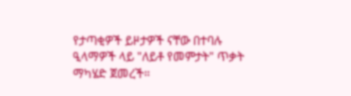የታጣቂዎች ይዞታዎች ናቸው በተባሉ ዒላማዎች ላይ "ለይቶ የመምታት" ጥቃት ማካሄድ ጀመረች።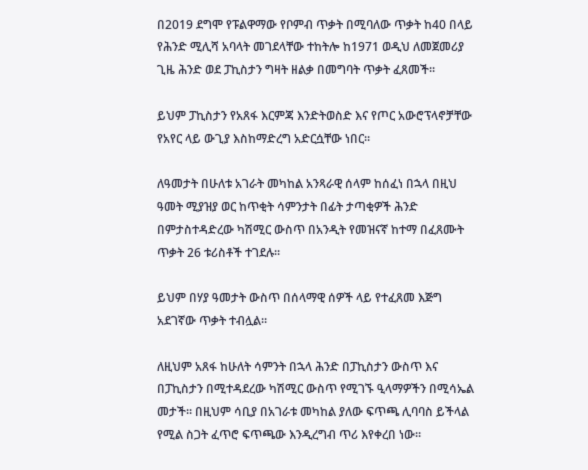በ2019 ደግሞ የፑልዋማው የቦምብ ጥቃት በሚባለው ጥቃት ከ40 በላይ የሕንድ ሚሊሻ አባላት መገደላቸው ተከትሎ ከ1971 ወዲህ ለመጀመሪያ ጊዜ ሕንድ ወደ ፓኪስታን ግዛት ዘልቃ በመግባት ጥቃት ፈጸመች።

ይህም ፓኪስታን የአጸፋ እርምጃ እንድትወስድ እና የጦር አውሮፕላኖቻቸው የአየር ላይ ውጊያ እስከማድረግ አድርሷቸው ነበር።

ለዓመታት በሁለቱ አገራት መካከል አንጻራዊ ሰላም ከሰፈነ በኋላ በዚህ ዓመት ሚያዝያ ወር ከጥቂት ሳምንታት በፊት ታጣቂዎች ሕንድ በምታስተዳድረው ካሽሚር ውስጥ በአንዲት የመዝናኛ ከተማ በፈጸሙት ጥቃት 26 ቱሪስቶች ተገደሉ።

ይህም በሃያ ዓመታት ውስጥ በሰላማዊ ሰዎች ላይ የተፈጸመ እጅግ አደገኛው ጥቃት ተብሏል።

ለዚህም አጸፋ ከሁለት ሳምንት በኋላ ሕንድ በፓኪስታን ውስጥ እና በፓኪስታን በሚተዳደረው ካሽሚር ውስጥ የሚገኙ ዒላማዎችን በሚሳኤል መታች። በዚህም ሳቢያ በአገራቱ መካከል ያለው ፍጥጫ ሊባባስ ይችላል የሚል ስጋት ፈጥሮ ፍጥጫው እንዲረግብ ጥሪ እየቀረበ ነው።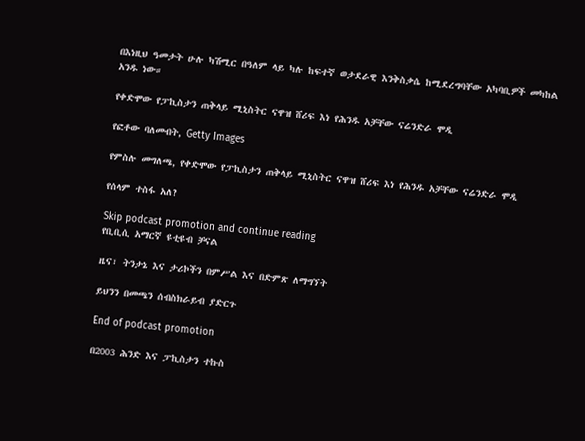በእነዚህ ዓመታት ሁሉ ካሽሚር በዓለም ላይ ካሉ ከፍተኛ ወታደራዊ እንቅስቃሴ ከሚደረግባቸው አካባቢዎች መካከል አንዱ ነው።

የቀድሞው የፓኪስታን ጠቅላይ ሚኒስትር ናዋዝ ሸሪፍ እነ የሕንዱ አቻቸው ናሬንድራ ሞዲ

የፎቶው ባለመብት, Getty Images

የምስሉ መግለጫ, የቀድሞው የፓኪስታን ጠቅላይ ሚኒስትር ናዋዝ ሸሪፍ እነ የሕንዱ አቻቸው ናሬንድራ ሞዲ

የሰላም ተስፋ አለ?

Skip podcast promotion and continue reading
የቢቢሲ አማርኛ ዩቲዩብ ቻናል

ዜና፣ ትንታኔ እና ታሪኮችን በምሥል እና በድምጽ ለማግኘት

ይህንን በመጫን ሰብስክራይብ ያድርጉ

End of podcast promotion

በ2003 ሕንድ እና ፓኪስታን ተኩስ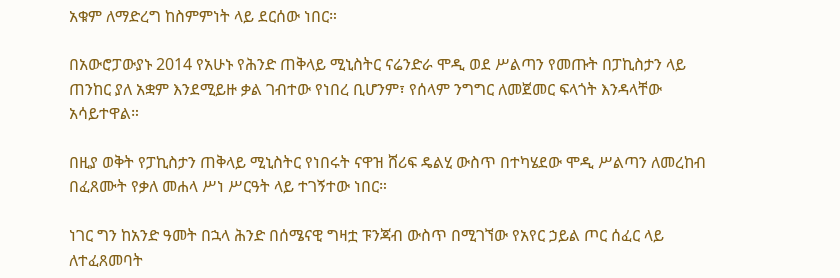አቁም ለማድረግ ከስምምነት ላይ ደርሰው ነበር።

በአውሮፓውያኑ 2014 የአሁኑ የሕንድ ጠቅላይ ሚኒስትር ናሬንድራ ሞዲ ወደ ሥልጣን የመጡት በፓኪስታን ላይ ጠንከር ያለ አቋም እንደሚይዙ ቃል ገብተው የነበረ ቢሆንም፣ የሰላም ንግግር ለመጀመር ፍላጎት እንዳላቸው አሳይተዋል።

በዚያ ወቅት የፓኪስታን ጠቅላይ ሚኒስትር የነበሩት ናዋዝ ሸሪፍ ዴልሂ ውስጥ በተካሄደው ሞዲ ሥልጣን ለመረከብ በፈጸሙት የቃለ መሐላ ሥነ ሥርዓት ላይ ተገኝተው ነበር።

ነገር ግን ከአንድ ዓመት በኋላ ሕንድ በሰሜናዊ ግዛቷ ፑንጃብ ውስጥ በሚገኘው የአየር ኃይል ጦር ሰፈር ላይ ለተፈጸመባት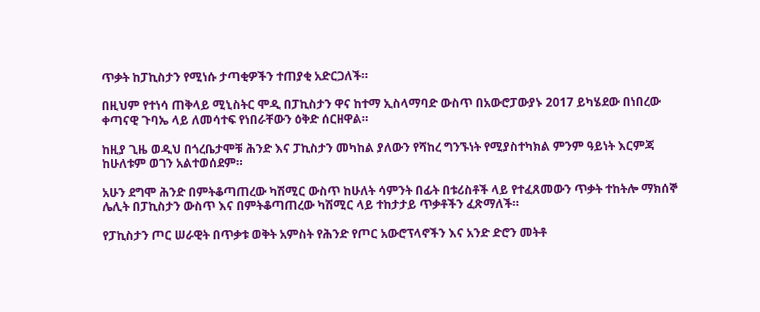ጥቃት ከፓኪስታን የሚነሱ ታጣቂዎችን ተጠያቂ አድርጋለች።

በዚህም የተነሳ ጠቅላይ ሚኒስትር ሞዲ በፓኪስታን ዋና ከተማ ኢስላማባድ ውስጥ በአውሮፓውያኑ 2017 ይካሄደው በነበረው ቀጣናዊ ጉባኤ ላይ ለመሳተፍ የነበራቸውን ዕቅድ ሰርዘዋል።

ከዚያ ጊዜ ወዲህ በጎረቤታሞቹ ሕንድ እና ፓኪስታን መካከል ያለውን የሻከረ ግንኙነት የሚያስተካክል ምንም ዓይነት እርምጃ ከሁለቱም ወገን አልተወሰደም።

አሁን ደግሞ ሕንድ በምትቆጣጠረው ካሽሚር ውስጥ ከሁለት ሳምንት በፊት በቱሪስቶች ላይ የተፈጸመውን ጥቃት ተከትሎ ማክሰኞ ሌሊት በፓኪስታን ውስጥ እና በምትቆጣጠረው ካሽሚር ላይ ተከታታይ ጥቃቶችን ፈጽማለች።

የፓኪስታን ጦር ሠራዊት በጥቃቱ ወቅት አምስት የሕንድ የጦር አውሮፕላኖችን እና አንድ ድሮን መትቶ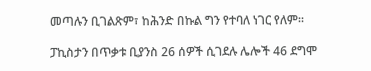መጣሉን ቢገልጽም፣ ከሕንድ በኩል ግን የተባለ ነገር የለም።

ፓኪስታን በጥቃቱ ቢያንስ 26 ሰዎች ሲገደሉ ሌሎች 46 ደግሞ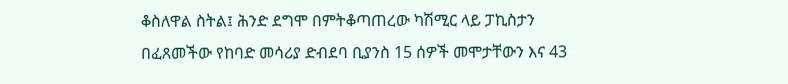ቆስለዋል ስትል፤ ሕንድ ደግሞ በምትቆጣጠረው ካሽሚር ላይ ፓኪስታን በፈጸመችው የከባድ መሳሪያ ድብደባ ቢያንስ 15 ሰዎች መሞታቸውን እና 43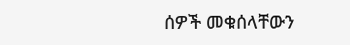ሰዎች መቁሰላቸውን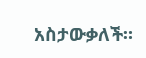አስታውቃለች።